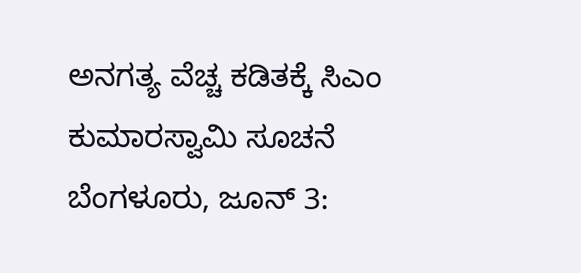ಅನಗತ್ಯ ವೆಚ್ಚ ಕಡಿತಕ್ಕೆ ಸಿಎಂ ಕುಮಾರಸ್ವಾಮಿ ಸೂಚನೆ
ಬೆಂಗಳೂರು, ಜೂನ್ 3: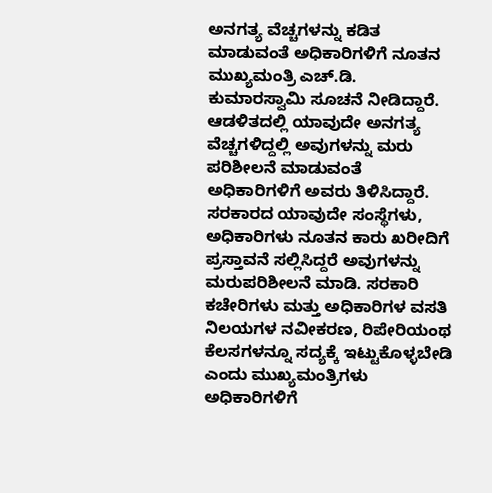ಅನಗತ್ಯ ವೆಚ್ಚಗಳನ್ನು ಕಡಿತ ಮಾಡುವಂತೆ ಅಧಿಕಾರಿಗಳಿಗೆ ನೂತನ ಮುಖ್ಯಮಂತ್ರಿ ಎಚ್.ಡಿ. ಕುಮಾರಸ್ವಾಮಿ ಸೂಚನೆ ನೀಡಿದ್ದಾರೆ.
ಆಡಳಿತದಲ್ಲಿ ಯಾವುದೇ ಅನಗತ್ಯ ವೆಚ್ಚಗಳಿದ್ದಲ್ಲಿ ಅವುಗಳನ್ನು ಮರು ಪರಿಶೀಲನೆ ಮಾಡುವಂತೆ ಅಧಿಕಾರಿಗಳಿಗೆ ಅವರು ತಿಳಿಸಿದ್ದಾರೆ.
ಸರಕಾರದ ಯಾವುದೇ ಸಂಸ್ಥೆಗಳು, ಅಧಿಕಾರಿಗಳು ನೂತನ ಕಾರು ಖರೀದಿಗೆ ಪ್ರಸ್ತಾವನೆ ಸಲ್ಲಿಸಿದ್ದರೆ ಅವುಗಳನ್ನು ಮರುಪರಿಶೀಲನೆ ಮಾಡಿ. ಸರಕಾರಿ ಕಚೇರಿಗಳು ಮತ್ತು ಅಧಿಕಾರಿಗಳ ವಸತಿ ನಿಲಯಗಳ ನವೀಕರಣ, ರಿಪೇರಿಯಂಥ ಕೆಲಸಗಳನ್ನೂ ಸದ್ಯಕ್ಕೆ ಇಟ್ಟುಕೊಳ್ಳಬೇಡಿ ಎಂದು ಮುಖ್ಯಮಂತ್ರಿಗಳು ಅಧಿಕಾರಿಗಳಿಗೆ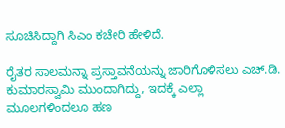ಸೂಚಿಸಿದ್ದಾಗಿ ಸಿಎಂ ಕಚೇರಿ ಹೇಳಿದೆ.

ರೈತರ ಸಾಲಮನ್ನಾ ಪ್ರಸ್ತಾವನೆಯನ್ನು ಜಾರಿಗೊಳಿಸಲು ಎಚ್.ಡಿ. ಕುಮಾರಸ್ವಾಮಿ ಮುಂದಾಗಿದ್ದು, ಇದಕ್ಕೆ ಎಲ್ಲಾ ಮೂಲಗಳಿಂದಲೂ ಹಣ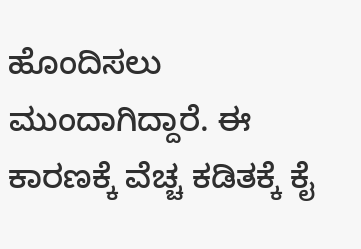ಹೊಂದಿಸಲು ಮುಂದಾಗಿದ್ದಾರೆ. ಈ ಕಾರಣಕ್ಕೆ ವೆಚ್ಚ ಕಡಿತಕ್ಕೆ ಕೈ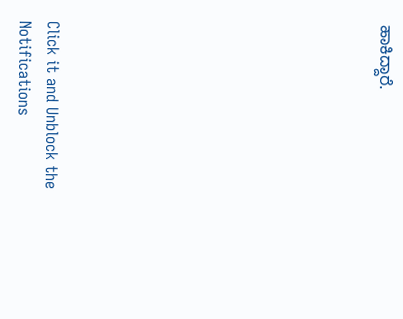ಹಾಕಿದ್ದಾರೆ.











Click it and Unblock the Notifications